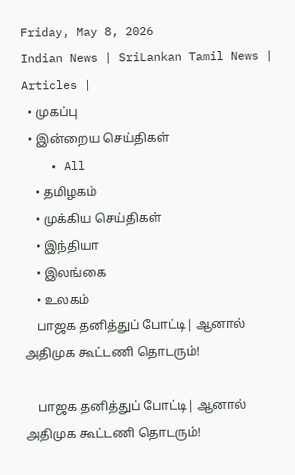Friday, May 8, 2026
Indian News | SriLankan Tamil News | Articles |
  • முகப்பு
  • இன்றைய செய்திகள்
    • All
    • தமிழகம்
    • முக்கிய செய்திகள்
    • இந்தியா
    • இலங்கை
    • உலகம்
    பாஜக தனித்துப் போட்டி| ஆனால் அதிமுக கூட்டணி தொடரும்!

    பாஜக தனித்துப் போட்டி| ஆனால் அதிமுக கூட்டணி தொடரும்!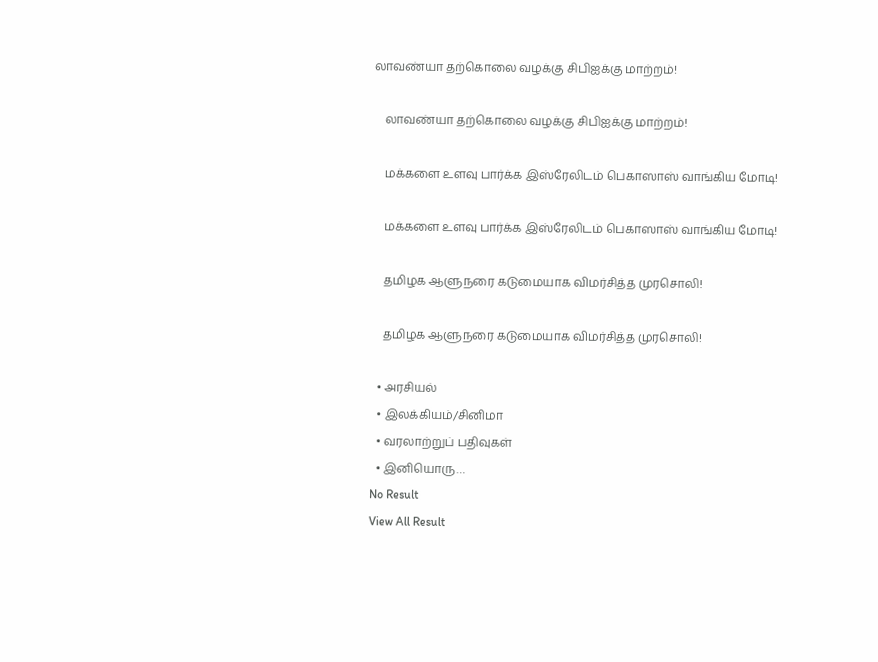லாவண்யா தற்கொலை வழக்கு சிபிஐக்கு மாற்றம்!

    லாவண்யா தற்கொலை வழக்கு சிபிஐக்கு மாற்றம்!

    மக்களை உளவு பார்க்க இஸ்ரேலிடம் பெகாஸாஸ் வாங்கிய மோடி!

    மக்களை உளவு பார்க்க இஸ்ரேலிடம் பெகாஸாஸ் வாங்கிய மோடி!

    தமிழக ஆளுநரை கடுமையாக விமர்சித்த முரசொலி!

    தமிழக ஆளுநரை கடுமையாக விமர்சித்த முரசொலி!

  • அரசியல்
  • இலக்கியம்/சினிமா
  • வரலாற்றுப் பதிவுகள்
  • இனியொரு…
No Result
View All Result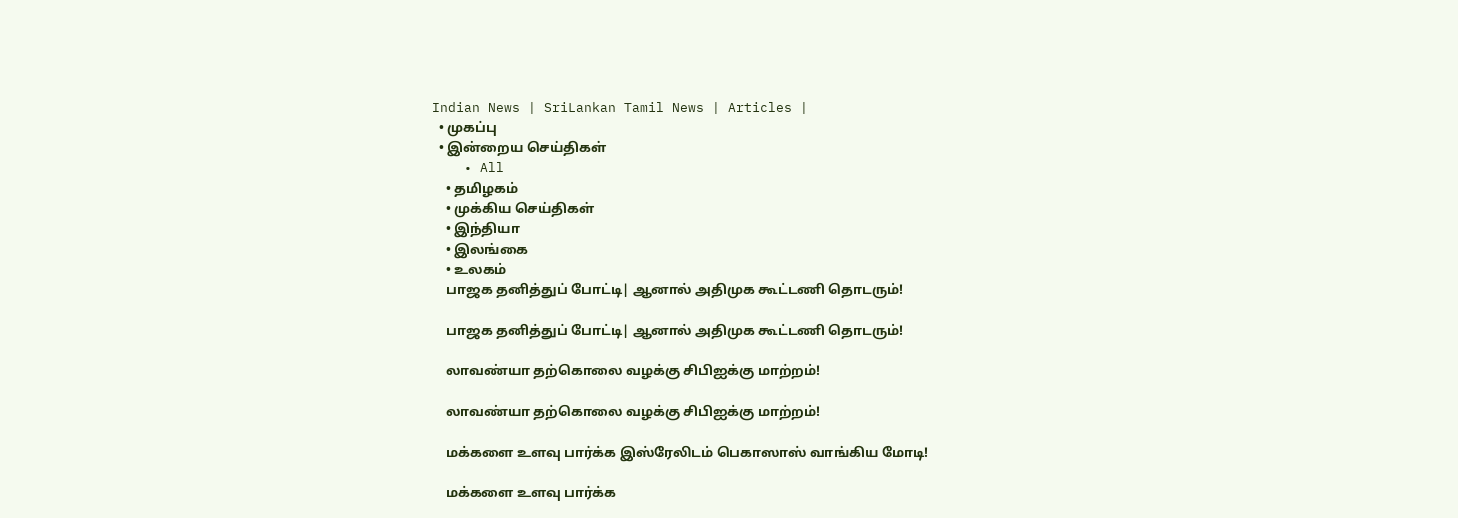Indian News | SriLankan Tamil News | Articles |
  • முகப்பு
  • இன்றைய செய்திகள்
    • All
    • தமிழகம்
    • முக்கிய செய்திகள்
    • இந்தியா
    • இலங்கை
    • உலகம்
    பாஜக தனித்துப் போட்டி| ஆனால் அதிமுக கூட்டணி தொடரும்!

    பாஜக தனித்துப் போட்டி| ஆனால் அதிமுக கூட்டணி தொடரும்!

    லாவண்யா தற்கொலை வழக்கு சிபிஐக்கு மாற்றம்!

    லாவண்யா தற்கொலை வழக்கு சிபிஐக்கு மாற்றம்!

    மக்களை உளவு பார்க்க இஸ்ரேலிடம் பெகாஸாஸ் வாங்கிய மோடி!

    மக்களை உளவு பார்க்க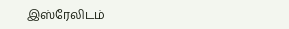இஸ்ரேலிடம்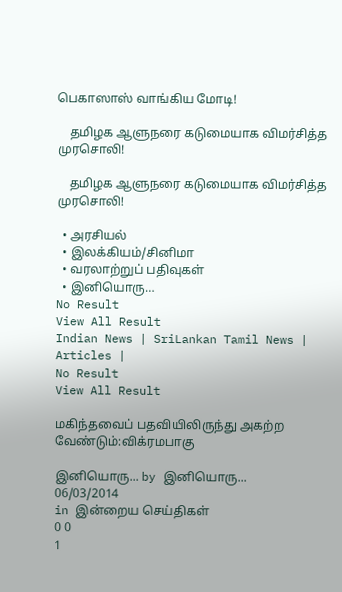பெகாஸாஸ் வாங்கிய மோடி!

    தமிழக ஆளுநரை கடுமையாக விமர்சித்த முரசொலி!

    தமிழக ஆளுநரை கடுமையாக விமர்சித்த முரசொலி!

  • அரசியல்
  • இலக்கியம்/சினிமா
  • வரலாற்றுப் பதிவுகள்
  • இனியொரு…
No Result
View All Result
Indian News | SriLankan Tamil News | Articles |
No Result
View All Result

மகிந்தவைப் பதவியிலிருந்து அகற்ற வேண்டும்:விக்ரமபாகு

இனியொரு... by இனியொரு...
06/03/2014
in இன்றைய செய்திகள்
0 0
1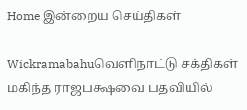Home இன்றைய செய்திகள்

Wickramabahuவெளிநாட்டு சக்திகள் மகிந்த ராஜபக்ஷவை பதவியில்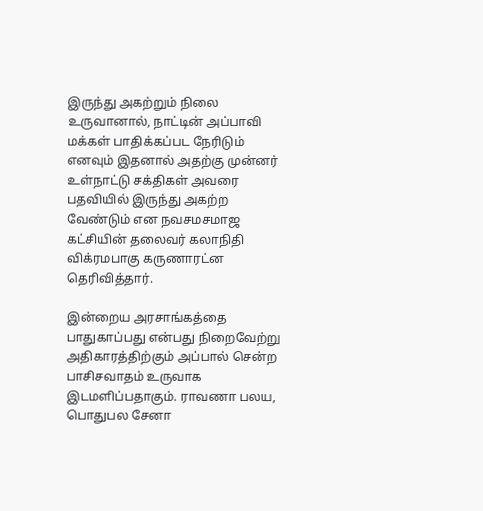இருந்து அகற்றும் நிலை உருவானால், நாட்டின் அப்பாவி மக்கள் பாதிக்கப்பட நேரிடும் எனவும் இதனால் அதற்கு முன்னர் உள்நாட்டு சக்திகள் அவரை பதவியில் இருந்து அகற்ற வேண்டும் என நவசமசமாஜ கட்சியின் தலைவர் கலாநிதி விக்ரமபாகு கருணாரட்ன தெரிவித்தார்.

இன்றைய அரசாங்கத்தை பாதுகாப்பது என்பது நிறைவேற்று அதிகாரத்திற்கும் அப்பால் சென்ற பாசிசவாதம் உருவாக இடமளிப்பதாகும். ராவணா பலய, பொதுபல சேனா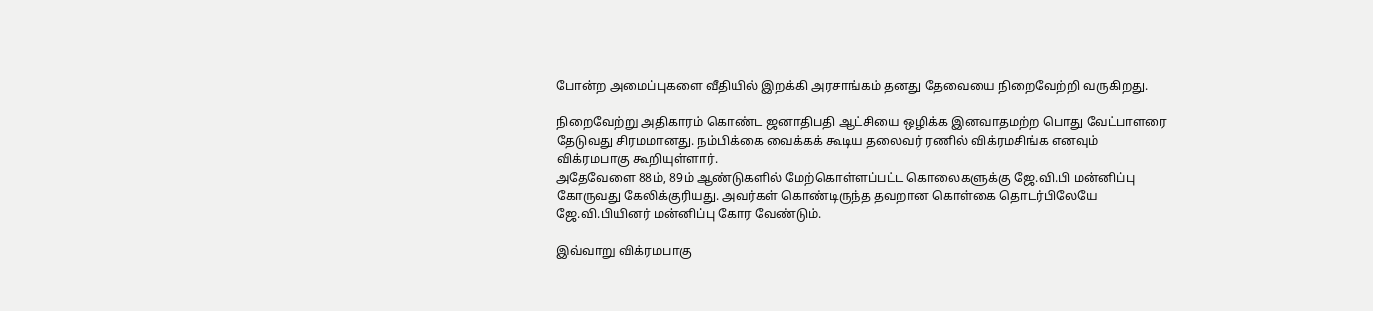போன்ற அமைப்புகளை வீதியில் இறக்கி அரசாங்கம் தனது தேவையை நிறைவேற்றி வருகிறது.

நிறைவேற்று அதிகாரம் கொண்ட ஜனாதிபதி ஆட்சியை ஒழிக்க இனவாதமற்ற பொது வேட்பாளரை தேடுவது சிரமமானது. நம்பிக்கை வைக்கக் கூடிய தலைவர் ரணில் விக்ரமசிங்க எனவும் விக்ரமபாகு கூறியுள்ளார்.
அதேவேளை 88ம், 89ம் ஆண்டுகளில் மேற்கொள்ளப்பட்ட கொலைகளுக்கு ஜே.வி.பி மன்னிப்பு கோருவது கேலிக்குரியது. அவர்கள் கொண்டிருந்த தவறான கொள்கை தொடர்பிலேயே ஜே.வி.பியினர் மன்னிப்பு கோர வேண்டும்.

இவ்வாறு விக்ரமபாகு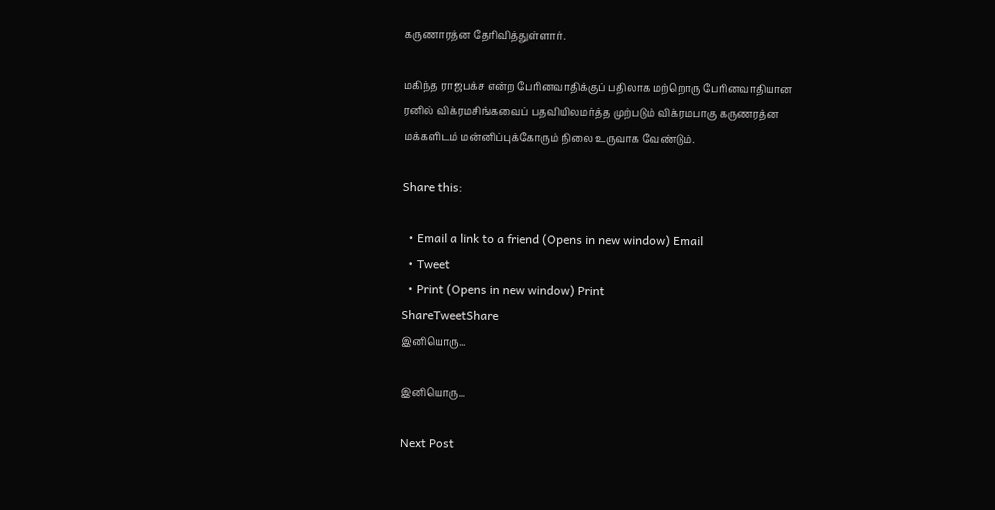கருணாரத்ன தேரிவித்துள்ளார்.

மகிந்த ராஜபக்ச என்ற பேரினவாதிக்குப் பதிலாக மற்றொரு பேரினவாதியான ரனில் விக்ரமசிங்கவைப் பதவியிலமர்த்த முற்படும் விக்ரமபாகு கருணரத்ன மக்களிடம் மன்னிப்புக்கோரும் நிலை உருவாக வேண்டும்.

Share this:

  • Email a link to a friend (Opens in new window) Email
  • Tweet
  • Print (Opens in new window) Print
ShareTweetShare
இனியொரு...

இனியொரு...

Next Post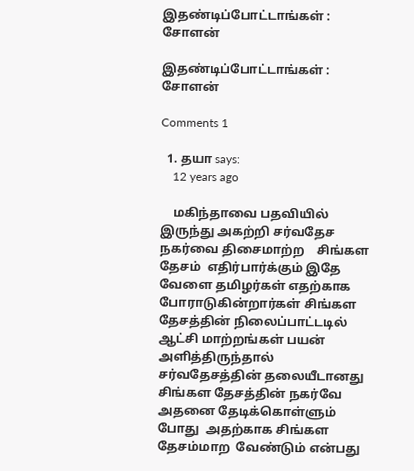இதண்டிப்போட்டாங்கள் : சோளன்

இதண்டிப்போட்டாங்கள் : சோளன்

Comments 1

  1. தயா says:
    12 years ago

    மகிந்தாவை பதவியில் இருந்து அகற்றி சர்வதேச நகர்வை திசைமாற்ற    சிங்கள தேசம்  எதிர்பார்க்கும் இதே வேளை தமிழர்கள் எதற்காக போராடுகின்றார்கள் சிங்கள தேசத்தின் நிலைப்பாட்டடில் ஆட்சி மாற்றங்கள் பயன் அளித்திருந்தால்    சர்வதேசத்தின் தலையீடானது சிங்கள தேசத்தின் நகர்வே அதனை தேடிக்கொள்ளும் போது  அதற்காக சிங்கள தேசம்மாற  வேண்டும் என்பது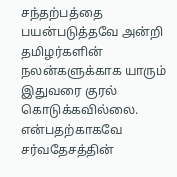சந்தற்பத்தை பயன்படுத்தவே அன்றி தமிழர்களின் நலன்களுக்காக யாரும் இதுவரை குரல் கொடுக்கவில்லை.  என்பதற்காகவே சர்வதேசத்தின்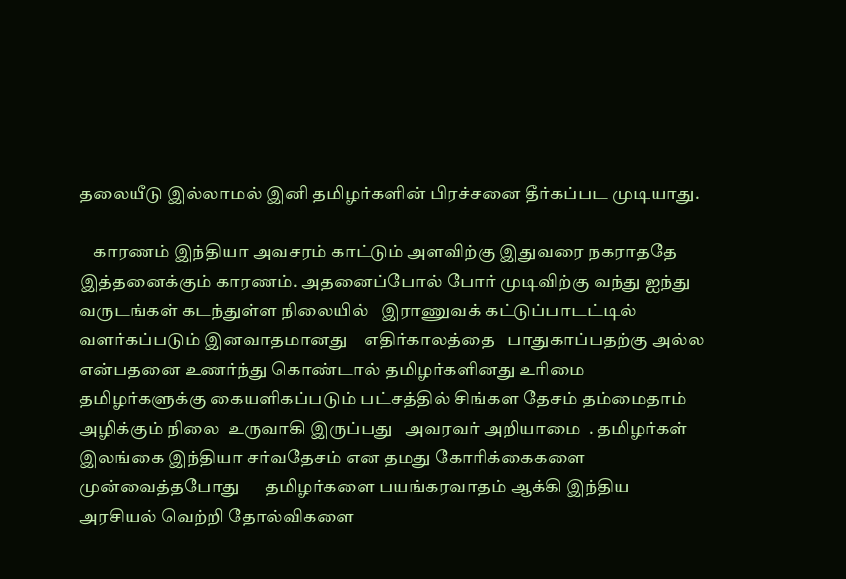தலையீடு இல்லாமல் இனி தமிழர்களின் பிரச்சனை தீர்கப்பட முடியாது.

    காரணம் இந்தியா அவசரம் காட்டும் அளவிற்கு இதுவரை நகராததே இத்தனைக்கும் காரணம். அதனைப்போல் போர் முடிவிற்கு வந்து ஐந்து வருடங்கள் கடந்துள்ள நிலையில்   இராணுவக் கட்டுப்பாடட்டில் வளர்கப்படும் இனவாதமானது    எதிர்காலத்தை   பாதுகாப்பதற்கு அல்ல   என்பதனை உணர்ந்து கொண்டால் தமிழர்களினது உரிமை தமிழர்களுக்கு கையளிகப்படும் பட்சத்தில் சிங்கள தேசம் தம்மைதாம் அழிக்கும் நிலை  உருவாகி இருப்பது   அவரவர் அறியாமை  . தமிழர்கள் இலங்கை இந்தியா சர்வதேசம் என தமது கோரிக்கைகளை முன்வைத்தபோது      தமிழர்களை பயங்கரவாதம் ஆக்கி இந்திய அரசியல் வெற்றி தோல்விகளை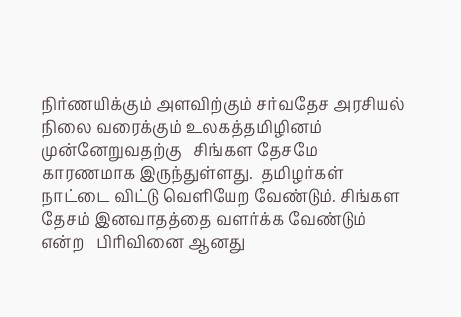நிர்ணயிக்கும் அளவிற்கும் சர்வதேச அரசியல் நிலை வரைக்கும் உலகத்தமிழினம் முன்னேறுவதற்கு   சிங்கள தேசமே காரணமாக இருந்துள்ளது.  தமிழர்கள் நாட்டை விட்டு வெளியேற வேண்டும். சிங்கள தேசம் இனவாதத்தை வளர்க்க வேண்டும் என்ற   பிரிவினை ஆனது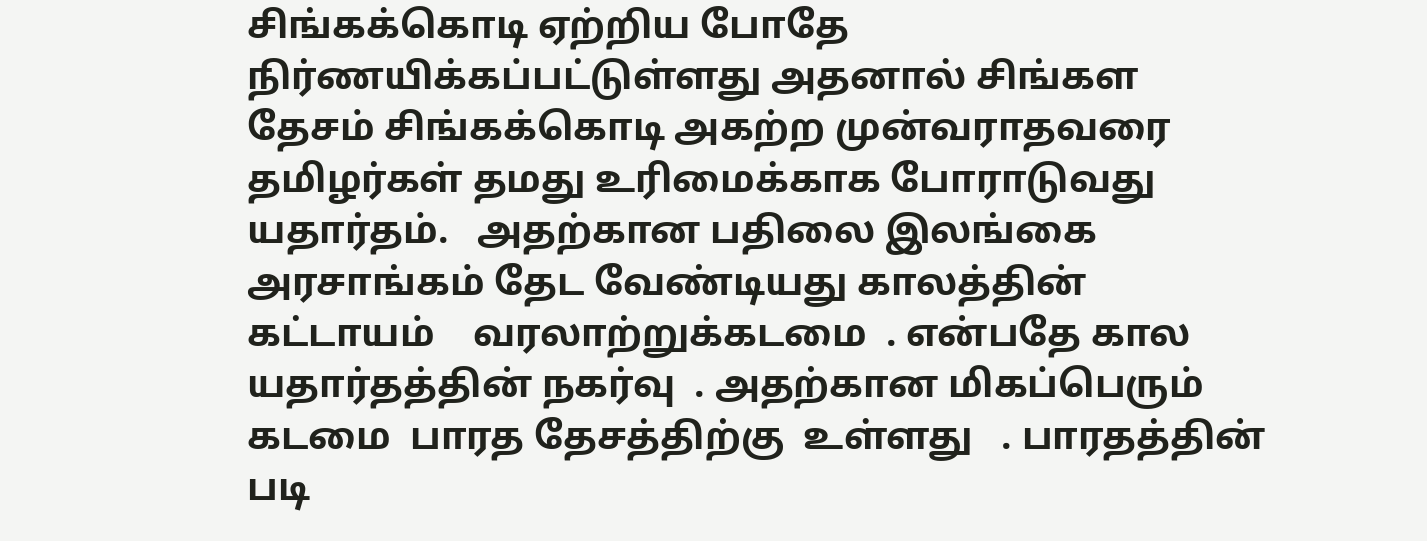சிங்கக்கொடி ஏற்றிய போதே நிர்ணயிக்கப்பட்டுள்ளது அதனால் சிங்கள தேசம் சிங்கக்கொடி அகற்ற முன்வராதவரை   தமிழர்கள் தமது உரிமைக்காக போராடுவது யதார்தம்.   அதற்கான பதிலை இலங்கை அரசாங்கம் தேட வேண்டியது காலத்தின் கட்டாயம்    வரலாற்றுக்கடமை  . என்பதே கால யதார்தத்தின் நகர்வு  . அதற்கான மிகப்பெரும் கடமை  பாரத தேசத்திற்கு  உள்ளது   . பாரதத்தின்  படி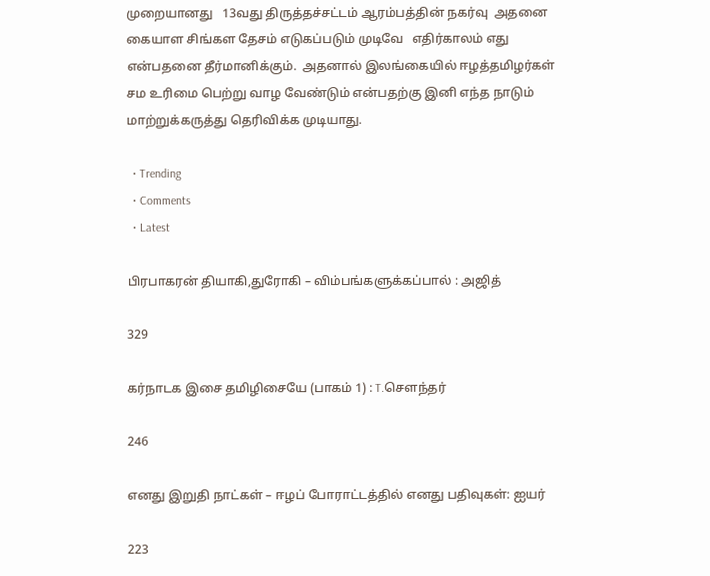முறையானது   13வது திருத்தச்சட்டம் ஆரம்பத்தின் நகர்வு  அதனை கையாள சிங்கள தேசம் எடுகப்படும் முடிவே   எதிர்காலம் எது என்பதனை தீர்மானிக்கும்.  அதனால் இலங்கையில் ஈழத்தமிழர்கள்   சம உரிமை பெற்று வாழ வேண்டும் என்பதற்கு இனி எந்த நாடும் மாற்றுக்கருத்து தெரிவிக்க முடியாது.

  • Trending
  • Comments
  • Latest

பிரபாகரன் தியாகி,துரோகி – விம்பங்களுக்கப்பால் : அஜித்

329

கர்நாடக இசை தமிழிசையே (பாகம் 1) : T.செளந்தர்

246

எனது இறுதி நாட்கள் – ஈழப் போராட்டத்தில் எனது பதிவுகள்: ஐயர்

223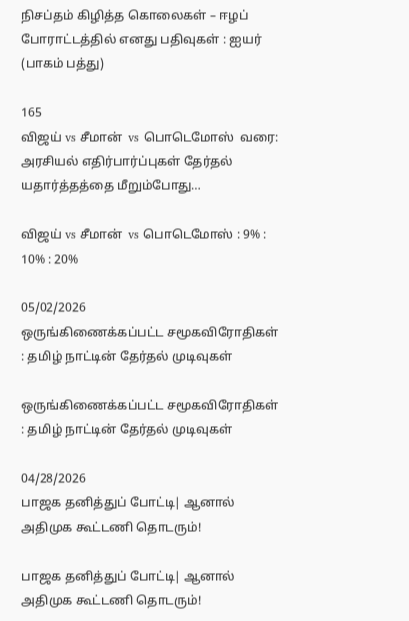நிசப்தம் கிழித்த கொலைகள் – ஈழப் போராட்டத்தில் எனது பதிவுகள் : ஐயர் (பாகம் பத்து)

165
விஜய் vs சீமான்  vs பொடெமோஸ்  வரை: அரசியல் எதிர்பார்ப்புகள் தேர்தல் யதார்த்தத்தை மீறும்போது…

விஜய் vs சீமான்  vs பொடெமோஸ் : 9% : 10% : 20%

05/02/2026
ஒருங்கிணைக்கப்பட்ட சமூகவிரோதிகள் : தமிழ் நாட்டின் தேர்தல் முடிவுகள்

ஒருங்கிணைக்கப்பட்ட சமூகவிரோதிகள் : தமிழ் நாட்டின் தேர்தல் முடிவுகள்

04/28/2026
பாஜக தனித்துப் போட்டி| ஆனால் அதிமுக கூட்டணி தொடரும்!

பாஜக தனித்துப் போட்டி| ஆனால் அதிமுக கூட்டணி தொடரும்!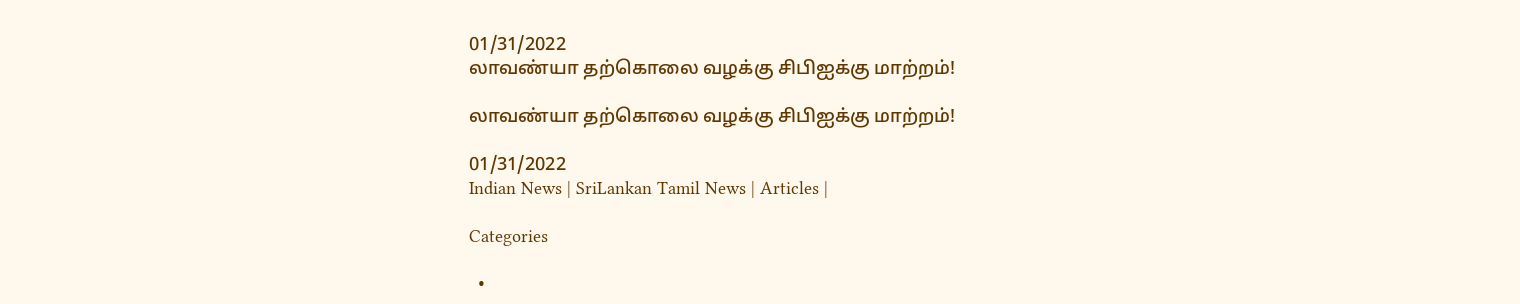01/31/2022
லாவண்யா தற்கொலை வழக்கு சிபிஐக்கு மாற்றம்!

லாவண்யா தற்கொலை வழக்கு சிபிஐக்கு மாற்றம்!

01/31/2022
Indian News | SriLankan Tamil News | Articles |

Categories

  •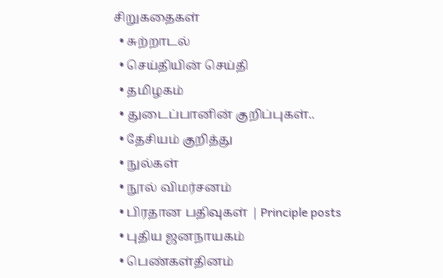சிறுகதைகள்
  • சுற்றாடல்
  • செய்தியின் செய்தி
  • தமிழகம்
  • துடைப்பானின் குறிப்புகள்..
  • தேசியம் குறித்து
  • நுல்கள்
  • நூல் விமர்சனம்
  • பிரதான பதிவுகள் | Principle posts
  • புதிய ஜனநாயகம்
  • பெண்கள்தினம்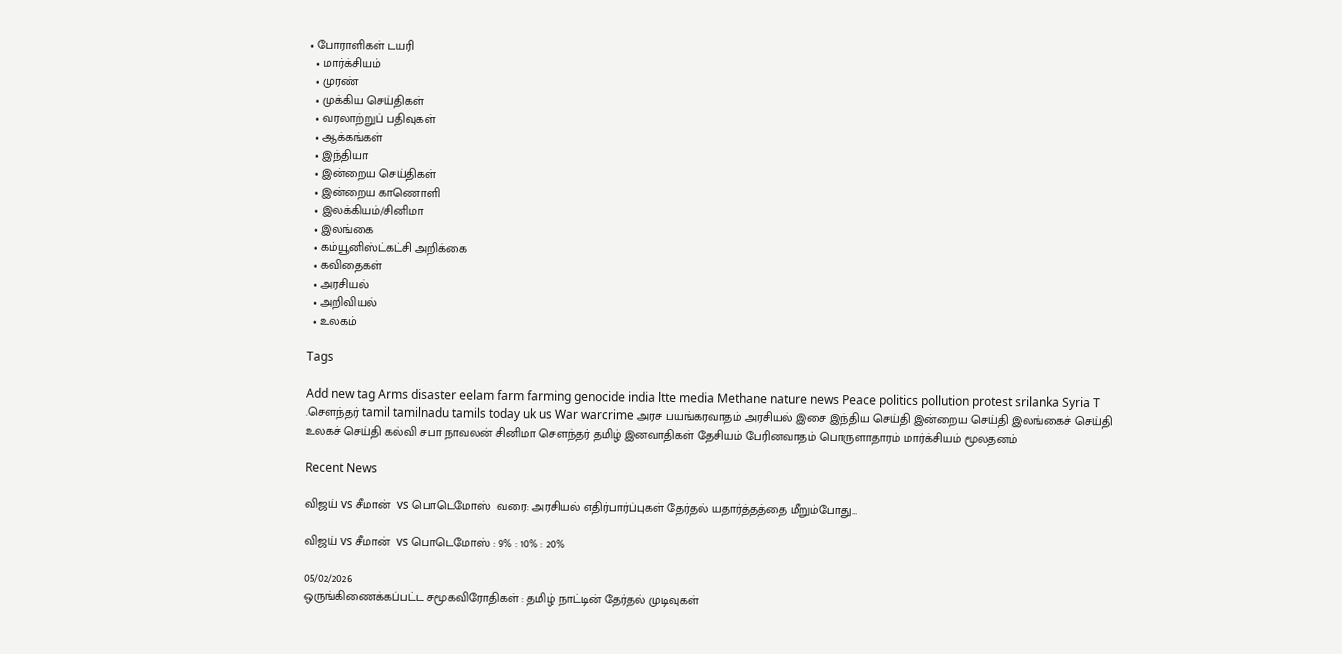• போராளிகள் டயரி
  • மார்க்சியம்
  • முரண்
  • முக்கிய செய்திகள்
  • வரலாற்றுப் பதிவுகள்
  • ஆக்கங்கள்
  • இந்தியா
  • இன்றைய செய்திகள்
  • இன்றைய காணொளி
  • இலக்கியம்/சினிமா
  • இலங்கை
  • கம்யூனிஸ்ட்கட்சி அறிக்கை
  • கவிதைகள்
  • அரசியல்
  • அறிவியல்
  • உலகம்

Tags

Add new tag Arms disaster eelam farm farming genocide india ltte media Methane nature news Peace politics pollution protest srilanka Syria T .சௌந்தர் tamil tamilnadu tamils today uk us War warcrime அரச பயங்கரவாதம் அரசியல் இசை இந்திய செய்தி இன்றைய செய்தி இலங்கைச் செய்தி உலகச் செய்தி கல்வி சபா நாவலன் சினிமா சௌந்தர் தமிழ் இனவாதிகள் தேசியம் பேரினவாதம் பொருளாதாரம் மார்க்சியம் மூலதனம்

Recent News

விஜய் vs சீமான்  vs பொடெமோஸ்  வரை: அரசியல் எதிர்பார்ப்புகள் தேர்தல் யதார்த்தத்தை மீறும்போது…

விஜய் vs சீமான்  vs பொடெமோஸ் : 9% : 10% : 20%

05/02/2026
ஒருங்கிணைக்கப்பட்ட சமூகவிரோதிகள் : தமிழ் நாட்டின் தேர்தல் முடிவுகள்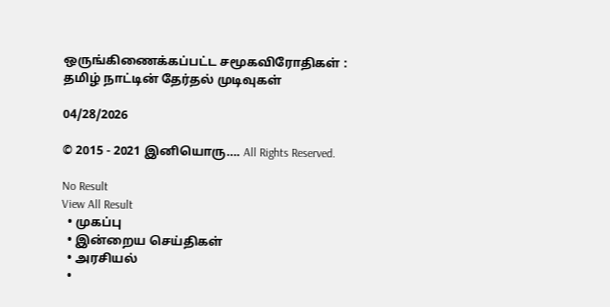ஒருங்கிணைக்கப்பட்ட சமூகவிரோதிகள் : தமிழ் நாட்டின் தேர்தல் முடிவுகள்

04/28/2026

© 2015 - 2021 இனியொரு…. All Rights Reserved.

No Result
View All Result
  • முகப்பு
  • இன்றைய செய்திகள்
  • அரசியல்
  •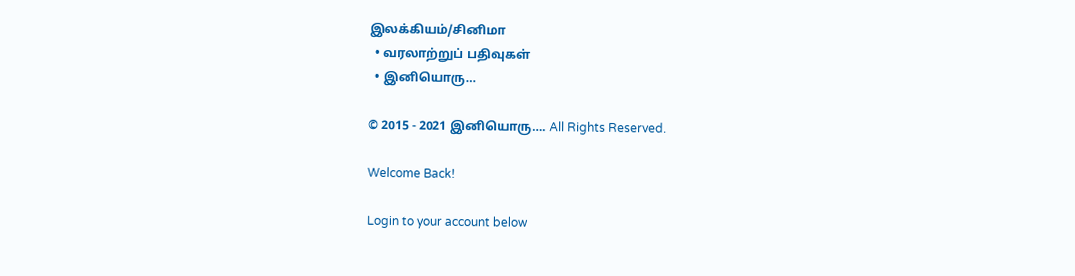இலக்கியம்/சினிமா
  • வரலாற்றுப் பதிவுகள்
  • இனியொரு…

© 2015 - 2021 இனியொரு…. All Rights Reserved.

Welcome Back!

Login to your account below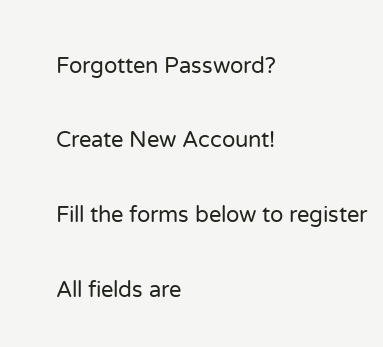Forgotten Password?

Create New Account!

Fill the forms below to register

All fields are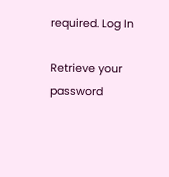required. Log In

Retrieve your password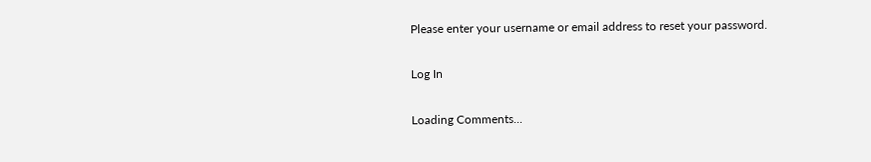Please enter your username or email address to reset your password.

Log In

Loading Comments...